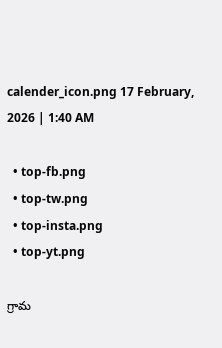calender_icon.png 17 February, 2026 | 1:40 AM

  • top-fb.png
  • top-tw.png
  • top-insta.png
  • top-yt.png

గ్రామ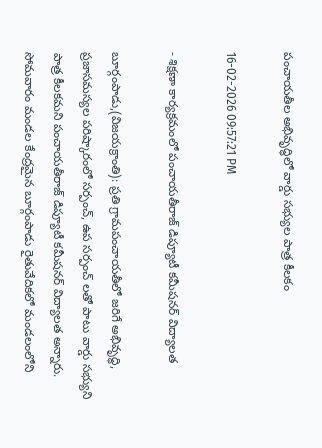పంచాయతీల అభివృద్ధిలో వార్డు సభ్యుల పాత్ర కీలకం

16-02-2026 09:57:21 PM

- శిక్షణా కార్యక్రమంలో పంచాయతీరాజ్ డిప్యూటీ కమీషనర్ విద్యాలత

బూర్గంపాడు,(విజయక్రాంతి): ప్రతి గ్రామపంచాయతీలో జరిగే అభివృద్ధి, ప్రజాసమస్యల పరిష్కారంలో సర్పంచ్, ఉప సర్పంచ్ లతో పాటు వార్డు సభ్యుని పాత్ర కీలకమని పంచాయతీరాజ్ డిప్యూటీ కమీషనర్ విద్యాలత అన్నారు. సోమవారం మండల కేంద్రమైన బూర్గంపాడు రైతువేదికలో మండలంలోని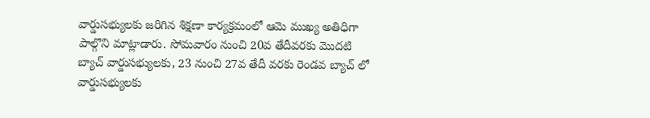వార్డుసభ్యులకు జరిగిన శిక్షణా కార్యక్రమంలో ఆమె ముఖ్య అతిధిగా పాల్గొని మాట్లాడారు. సోమవారం నుంచి 20వ తేదీవరకు మొదటి బ్యాచ్ వార్డుసభ్యులకు, 23 నుంచి 27వ తేదీ వరకు రెండవ బ్యాచ్ లో వార్డుసభ్యులకు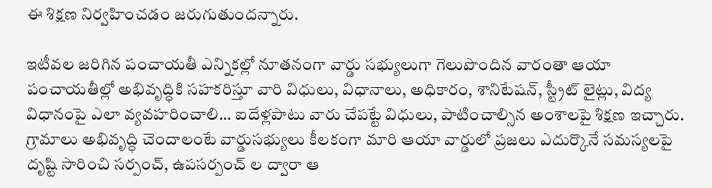ఈ శిక్షణ నిర్వహించడం జరుగుతుందన్నారు.

ఇటీవల జరిగిన పంచాయతీ ఎన్నికల్లో నూతనంగా వార్డు సభ్యులుగా గెలుపొందిన వారంతా ఆయా పంచాయతీల్లో అభివృద్ధికి సహకరిస్తూ వారి విధులు, విధానాలు, అధికారం, శానిటేషన్, స్ట్రీట్ లైట్లు, విద్య విధానంపై ఎలా వ్యవహరించాలి... ఐదేళ్లపాటు వారు చేపట్టే విధులు, పాటించాల్సిన అంశాలపై శిక్షణ ఇచ్చారు. గ్రామాలు అభివృద్ధి చెందాలంటే వార్డుసభ్యులు కీలకంగా మారి ఆయా వార్డులో ప్రజలు ఎదుర్కొనే సమస్యలపై దృష్టి సారించి సర్పంచ్, ఉపసర్పంచ్ ల ద్వారా ఆ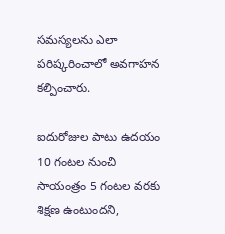సమస్యలను ఎలా పరిష్కరించాలో అవగాహన కల్పించారు.

ఐదురోజుల పాటు ఉదయం 10 గంటల నుంచి సాయంత్రం 5 గంటల వరకు శిక్షణ ఉంటుందని,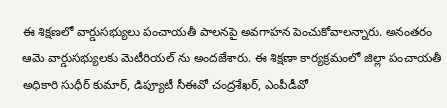ఈ శిక్షణలో వార్డుసభ్యులు పంచాయతీ పాలనపై అవగాహన పెంచుకోవాలన్నారు. అనంతరం ఆమె వార్డుసభ్యులకు మెటీరియల్ ను అందజేశారు. ఈ శిక్షణా కార్యక్రమంలో జిల్లా పంచాయతీ అధికారి సుధీర్ కుమార్, డిప్యూటీ సీఈవో చంద్రశేఖర్, ఎంపీడీవో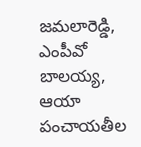జమలారెడ్డి, ఎంపీవో బాలయ్య, ఆయా పంచాయతీల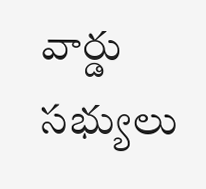వార్డు సభ్యులు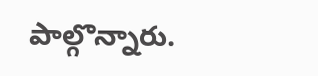పాల్గొన్నారు.